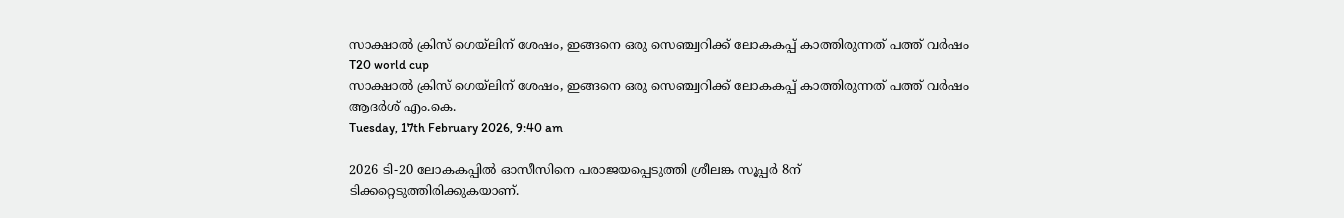സാക്ഷാല്‍ ക്രിസ് ഗെയ്‌ലിന് ശേഷം, ഇങ്ങനെ ഒരു സെഞ്ച്വറിക്ക് ലോകകപ്പ് കാത്തിരുന്നത് പത്ത് വര്‍ഷം
T20 world cup
സാക്ഷാല്‍ ക്രിസ് ഗെയ്‌ലിന് ശേഷം, ഇങ്ങനെ ഒരു സെഞ്ച്വറിക്ക് ലോകകപ്പ് കാത്തിരുന്നത് പത്ത് വര്‍ഷം
ആദര്‍ശ് എം.കെ.
Tuesday, 17th February 2026, 9:40 am

2026 ടി-20 ലോകകപ്പില്‍ ഓസീസിനെ പരാജയപ്പെടുത്തി ശ്രീലങ്ക സൂപ്പര്‍ 8ന് ടിക്കറ്റെടുത്തിരിക്കുകയാണ്.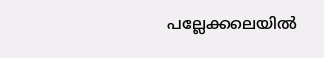പല്ലേക്കലെയില്‍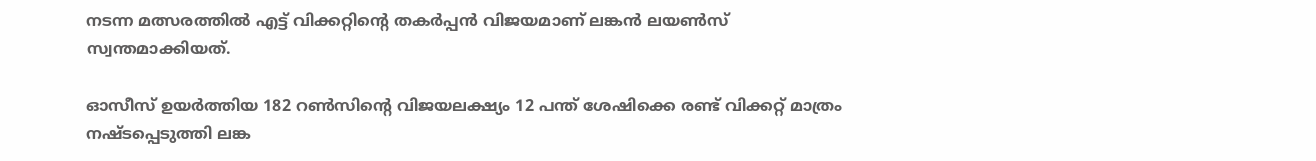നടന്ന മത്സരത്തില്‍ എട്ട് വിക്കറ്റിന്റെ തകര്‍പ്പന്‍ വിജയമാണ് ലങ്കന്‍ ലയണ്‍സ് സ്വന്തമാക്കിയത്.

ഓസീസ് ഉയര്‍ത്തിയ 182 റണ്‍സിന്റെ വിജയലക്ഷ്യം 12 പന്ത് ശേഷിക്കെ രണ്ട് വിക്കറ്റ് മാത്രം നഷ്ടപ്പെടുത്തി ലങ്ക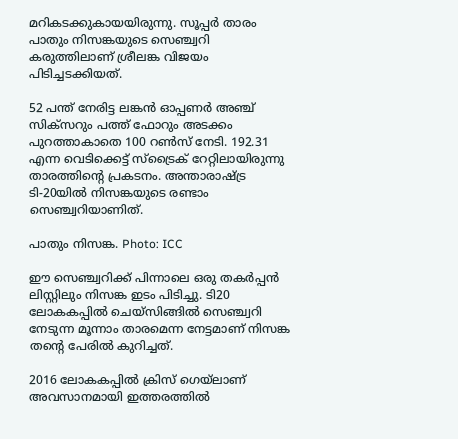മറികടക്കുകായയിരുന്നു. സൂപ്പര്‍ താരം പാതും നിസങ്കയുടെ സെഞ്ച്വറി കരുത്തിലാണ് ശ്രീലങ്ക വിജയം പിടിച്ചടക്കിയത്.

52 പന്ത് നേരിട്ട ലങ്കന്‍ ഓപ്പണര്‍ അഞ്ച് സിക്സറും പത്ത് ഫോറും അടക്കം പുറത്താകാതെ 100 റണ്‍സ് നേടി. 192.31 എന്ന വെടിക്കെട്ട് സ്‌ട്രൈക് റേറ്റിലായിരുന്നു താരത്തിന്റെ പ്രകടനം. അന്താരാഷ്ട്ര ടി-20യില്‍ നിസങ്കയുടെ രണ്ടാം സെഞ്ച്വറിയാണിത്.

പാതും നിസങ്ക. Photo: ICC

ഈ സെഞ്ച്വറിക്ക് പിന്നാലെ ഒരു തകര്‍പ്പന്‍ ലിസ്റ്റിലും നിസങ്ക ഇടം പിടിച്ചു. ടി20 ലോകകപ്പില്‍ ചെയ്‌സിങ്ങില്‍ സെഞ്ച്വറി നേടുന്ന മൂന്നാം താരമെന്ന നേട്ടമാണ് നിസങ്ക തന്റെ പേരില്‍ കുറിച്ചത്.

2016 ലോകകപ്പില്‍ ക്രിസ് ഗെയ്‌ലാണ് അവസാനമായി ഇത്തരത്തില്‍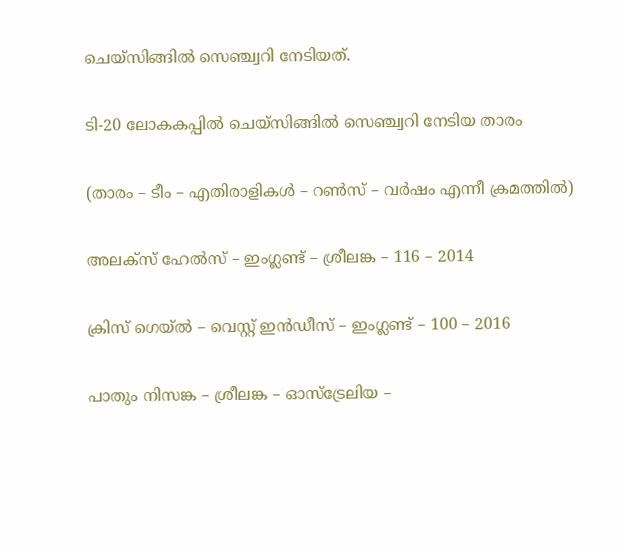ചെയ്‌സിങ്ങില്‍ സെഞ്ച്വറി നേടിയത്.

ടി-20 ലോകകപ്പില്‍ ചെയ്‌സിങ്ങില്‍ സെഞ്ച്വറി നേടിയ താരം

(താരം – ടീം – എതിരാളികള്‍ – റണ്‍സ് – വര്‍ഷം എന്നീ ക്രമത്തില്‍)

അലക്‌സ് ഹേല്‍സ് – ഇംഗ്ലണ്ട് – ശ്രീലങ്ക – 116 – 2014

ക്രിസ് ഗെയ്ല്‍ – വെസ്റ്റ് ഇന്‍ഡീസ് – ഇംഗ്ലണ്ട് – 100 – 2016

പാതും നിസങ്ക – ശ്രീലങ്ക – ഓസ്‌ട്രേലിയ –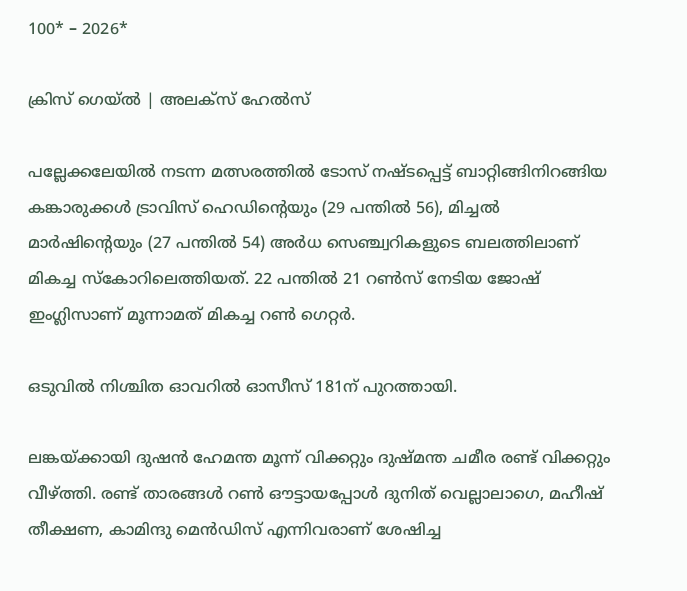100* – 2026*

ക്രിസ് ഗെയ്ല്‍ | അലക്‌സ് ഹേല്‍സ്

പല്ലേക്കലേയില്‍ നടന്ന മത്സരത്തില്‍ ടോസ് നഷ്ടപ്പെട്ട് ബാറ്റിങ്ങിനിറങ്ങിയ കങ്കാരുക്കള്‍ ട്രാവിസ് ഹെഡിന്റെയും (29 പന്തില്‍ 56), മിച്ചല്‍ മാര്‍ഷിന്റെയും (27 പന്തില്‍ 54) അര്‍ധ സെഞ്ച്വറികളുടെ ബലത്തിലാണ് മികച്ച സ്‌കോറിലെത്തിയത്. 22 പന്തില്‍ 21 റണ്‍സ് നേടിയ ജോഷ് ഇംഗ്ലിസാണ് മൂന്നാമത് മികച്ച റണ്‍ ഗെറ്റര്‍.

ഒടുവില്‍ നിശ്ചിത ഓവറില്‍ ഓസീസ് 181ന് പുറത്തായി.

ലങ്കയ്ക്കായി ദുഷന്‍ ഹേമന്ത മൂന്ന് വിക്കറ്റും ദുഷ്മന്ത ചമീര രണ്ട് വിക്കറ്റും വീഴ്ത്തി. രണ്ട് താരങ്ങള്‍ റണ്‍ ഔട്ടായപ്പോള്‍ ദുനിത് വെല്ലാലാഗെ, മഹീഷ് തീക്ഷണ, കാമിന്ദു മെന്‍ഡിസ് എന്നിവരാണ് ശേഷിച്ച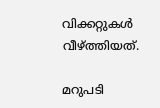വിക്കറ്റുകള്‍ വീഴ്ത്തിയത്.

മറുപടി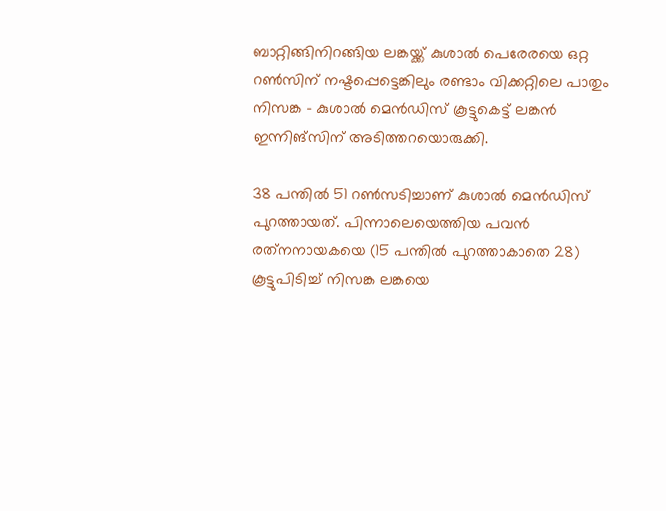ബാറ്റിങ്ങിനിറങ്ങിയ ലങ്കയ്ക്ക് കുശാല്‍ പെരേരയെ ഒറ്റ റണ്‍സിന് നഷ്ടപ്പെട്ടെങ്കിലും രണ്ടാം വിക്കറ്റിലെ പാതും നിസങ്ക – കുശാല്‍ മെന്‍ഡിസ് കൂട്ടുകെട്ട് ലങ്കന്‍ ഇന്നിങ്‌സിന് അടിത്തറയൊരുക്കി.

38 പന്തില്‍ 51 റണ്‍സടിച്ചാണ് കുശാല്‍ മെന്‍ഡിസ് പുറത്തായത്. പിന്നാലെയെത്തിയ പവന്‍ രത്‌നനായകയെ (15 പന്തില്‍ പുറത്താകാതെ 28) കൂട്ടുപിടിച്ച് നിസങ്ക ലങ്കയെ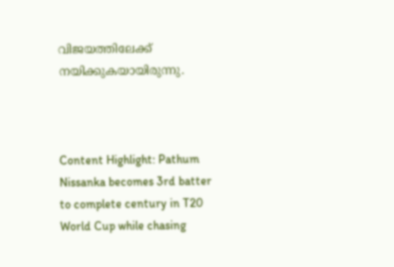വിജയത്തിലേക്ക് നയിക്കുകയായിരുന്നു.



Content Highlight: Pathum Nissanka becomes 3rd batter to complete century in T20 World Cup while chasing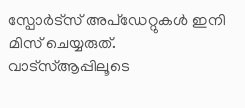സ്പോർട്സ് അപ്ഡേറ്റുകൾ ഇനി മിസ് ചെയ്യരുത്. വാട്സ്ആപ്പിലൂടെ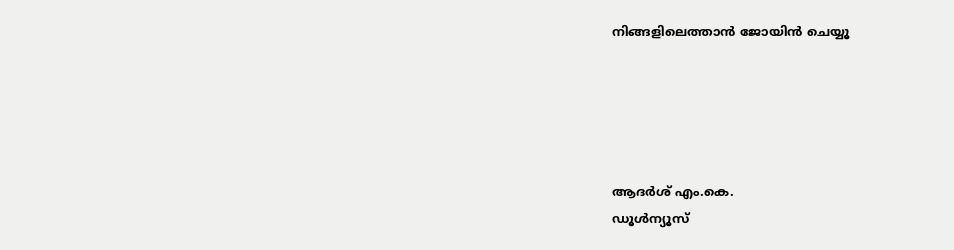നിങ്ങളിലെത്താൻ ജോയിൻ ചെയ്യൂ





ആദര്‍ശ് എം.കെ.
ഡൂള്‍ന്യൂസ്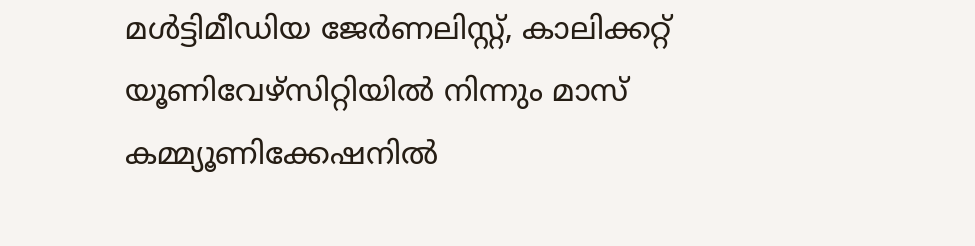മള്‍ട്ടിമീഡിയ ജേര്‍ണലിസ്റ്റ്, കാലിക്കറ്റ് യൂണിവേഴ്സിറ്റിയില്‍ നിന്നും മാസ് കമ്മ്യൂണിക്കേഷനില്‍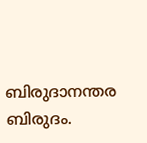ബിരുദാനന്തര ബിരുദം.